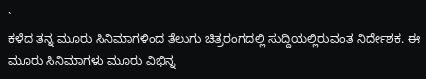`
ಕಳೆದ ತನ್ನ ಮೂರು ಸಿನಿಮಾಗಳಿಂದ ತೆಲುಗು ಚಿತ್ರರಂಗದಲ್ಲಿ ಸುದ್ದಿಯಲ್ಲಿರುವಂತ ನಿರ್ದೇಶಕ. ಈ ಮೂರು ಸಿನಿಮಾಗಳು ಮೂರು ವಿಭಿನ್ನ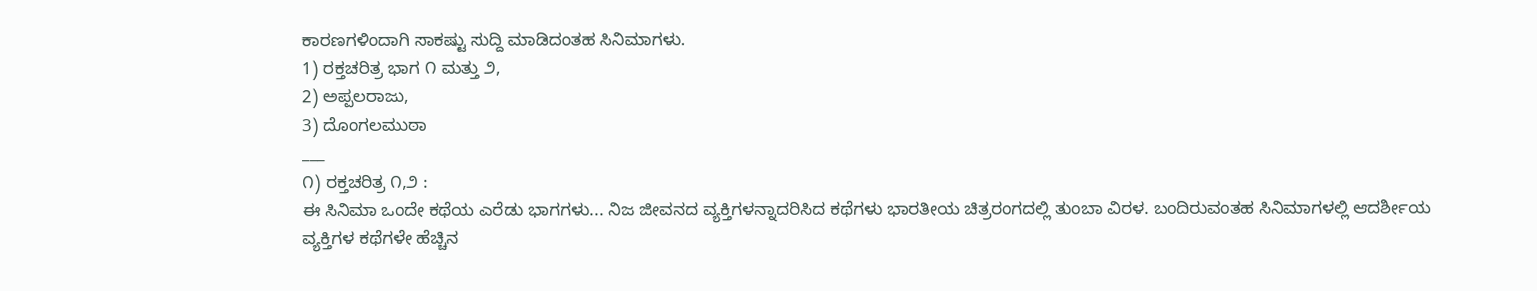ಕಾರಣಗಳಿಂದಾಗಿ ಸಾಕಷ್ಟು ಸುದ್ದಿ ಮಾಡಿದಂತಹ ಸಿನಿಮಾಗಳು.
1) ರಕ್ತಚರಿತ್ರ ಭಾಗ ೧ ಮತ್ತು ೨,
2) ಅಪ್ಪಲರಾಜು,
3) ದೊಂಗಲಮುಠಾ
___
೧) ರಕ್ತಚರಿತ್ರ ೧,೨ :
ಈ ಸಿನಿಮಾ ಒಂದೇ ಕಥೆಯ ಎರೆಡು ಭಾಗಗಳು... ನಿಜ ಜೀವನದ ವ್ಯಕ್ತಿಗಳನ್ನಾದರಿಸಿದ ಕಥೆಗಳು ಭಾರತೀಯ ಚಿತ್ರರಂಗದಲ್ಲಿ ತುಂಬಾ ವಿರಳ. ಬಂದಿರುವಂತಹ ಸಿನಿಮಾಗಳಲ್ಲಿ ಆದರ್ಶೀಯ ವ್ಯಕ್ತಿಗಳ ಕಥೆಗಳೇ ಹೆಚ್ಚಿನ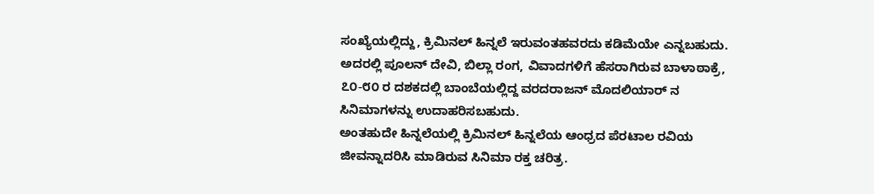ಸಂಖ್ಯೆಯಲ್ಲಿದ್ದು, ಕ್ರಿಮಿನಲ್ ಹಿನ್ನಲೆ ಇರುವಂತಹವರದು ಕಡಿಮೆಯೇ ಎನ್ನಬಹುದು. ಅದರಲ್ಲಿ ಪೂಲನ್ ದೇವಿ, ಬಿಲ್ಲಾ ರಂಗ, ವಿವಾದಗಳಿಗೆ ಹೆಸರಾಗಿರುವ ಬಾಳಾಠಾಕ್ರೆ, ೭೦-೮೦ ರ ದಶಕದಲ್ಲಿ ಬಾಂಬೆಯಲ್ಲಿದ್ದ ವರದರಾಜನ್ ಮೊದಲಿಯಾರ್ ನ ಸಿನಿಮಾಗಳನ್ನು ಉದಾಹರಿಸಬಹುದು.
ಅಂತಹುದೇ ಹಿನ್ನಲೆಯಲ್ಲಿ ಕ್ರಿಮಿನಲ್ ಹಿನ್ನಲೆಯ ಆಂಧ್ರದ ಪೆರಟಾಲ ರವಿಯ ಜೀವನ್ನಾದರಿಸಿ ಮಾಡಿರುವ ಸಿನಿಮಾ ರಕ್ತ ಚರಿತ್ರ.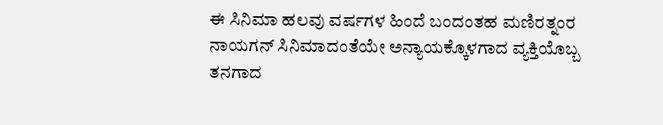ಈ ಸಿನಿಮಾ ಹಲವು ವರ್ಷಗಳ ಹಿಂದೆ ಬಂದಂತಹ ಮಣಿರತ್ನಂರ ನಾಯಗನ್ ಸಿನಿಮಾದಂತೆಯೇ ಅನ್ಯಾಯಕ್ಕೊಳಗಾದ ವ್ಯಕ್ತಿಯೊಬ್ಬ ತನಗಾದ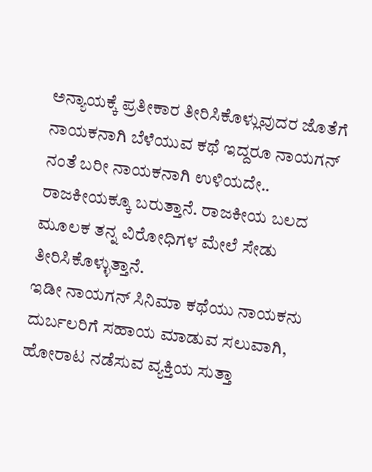ಅನ್ಯಾಯಕ್ಕೆ ಪ್ರತೀಕಾರ ತೀರಿಸಿಕೊಳ್ಲುವುದರ ಜೊತೆಗೆ ನಾಯಕನಾಗಿ ಬೆಳೆಯುವ ಕಥೆ ಇದ್ದರೂ ನಾಯಗನ್ ನಂತೆ ಬರೀ ನಾಯಕನಾಗಿ ಉಳಿಯದೇ.. ರಾಜಕೀಯಕ್ಕೂ ಬರುತ್ತಾನೆ. ರಾಜಕೀಯ ಬಲದ ಮೂಲಕ ತನ್ನ ವಿರೋಧಿಗಳ ಮೇಲೆ ಸೇಡು ತೀರಿಸಿಕೊಳ್ಳುತ್ತಾನೆ.
ಇಡೀ ನಾಯಗನ್ ಸಿನಿಮಾ ಕಥೆಯು ನಾಯಕನು ದುರ್ಬಲರಿಗೆ ಸಹಾಯ ಮಾಡುವ ಸಲುವಾಗಿ, ಹೋರಾಟ ನಡೆಸುವ ವ್ಯಕ್ತಿಯ ಸುತ್ತಾ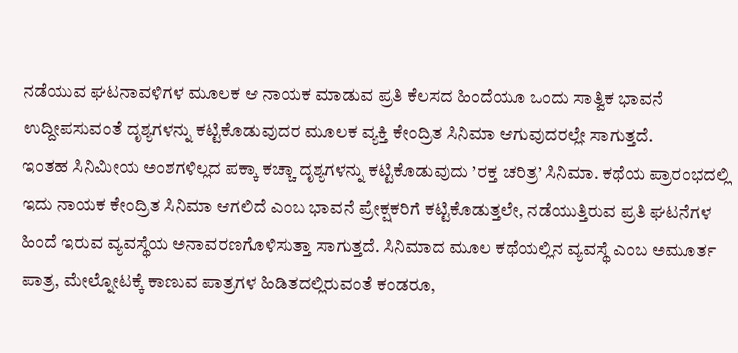ನಡೆಯುವ ಘಟನಾವಳಿಗಳ ಮೂಲಕ ಆ ನಾಯಕ ಮಾಡುವ ಪ್ರತಿ ಕೆಲಸದ ಹಿಂದೆಯೂ ಒಂದು ಸಾತ್ವಿಕ ಭಾವನೆ ಉದ್ದೀಪಸುವಂತೆ ದೃಶ್ಯಗಳನ್ನು ಕಟ್ಟಿಕೊಡುವುದರ ಮೂಲಕ ವ್ಯಕ್ತಿ ಕೇಂದ್ರಿತ ಸಿನಿಮಾ ಆಗುವುದರಲ್ಲೇ ಸಾಗುತ್ತದೆ.
ಇಂತಹ ಸಿನಿಮೀಯ ಅಂಶಗಳಿಲ್ಲದ ಪಕ್ಕಾ ಕಚ್ಚಾ ದೃಶ್ಯಗಳನ್ನು ಕಟ್ಟಿಕೊಡುವುದು ’ರಕ್ತ ಚರಿತ್ರ’ ಸಿನಿಮಾ. ಕಥೆಯ ಪ್ರಾರಂಭದಲ್ಲಿ ಇದು ನಾಯಕ ಕೇಂದ್ರಿತ ಸಿನಿಮಾ ಆಗಲಿದೆ ಎಂಬ ಭಾವನೆ ಪ್ರೇಕ್ಷಕರಿಗೆ ಕಟ್ಟಿಕೊಡುತ್ತಲೇ, ನಡೆಯುತ್ತಿರುವ ಪ್ರತಿ ಘಟನೆಗಳ ಹಿಂದೆ ಇರುವ ವ್ಯವಸ್ಥೆಯ ಅನಾವರಣಗೊಳಿಸುತ್ತಾ ಸಾಗುತ್ತದೆ. ಸಿನಿಮಾದ ಮೂಲ ಕಥೆಯಲ್ಲಿನ ವ್ಯವಸ್ಥೆ ಎಂಬ ಅಮೂರ್ತ ಪಾತ್ರ, ಮೇಲ್ನೋಟಕ್ಕೆ ಕಾಣುವ ಪಾತ್ರಗಳ ಹಿಡಿತದಲ್ಲಿರುವಂತೆ ಕಂಡರೂ,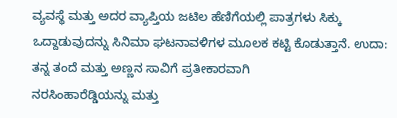ವ್ಯವಸ್ಥೆ ಮತ್ತು ಅದರ ವ್ಯಾಪ್ತಿಯ ಜಟಿಲ ಹೆಣಿಗೆಯಲ್ಲಿ ಪಾತ್ರಗಳು ಸಿಕ್ಕು ಒದ್ದಾಡುವುದನ್ನು ಸಿನಿಮಾ ಘಟನಾವಳಿಗಳ ಮೂಲಕ ಕಟ್ಟಿ ಕೊಡುತ್ತಾನೆ. ಉದಾ: ತನ್ನ ತಂದೆ ಮತ್ತು ಅಣ್ಣನ ಸಾವಿಗೆ ಪ್ರತೀಕಾರವಾಗಿ
ನರಸಿಂಹಾರೆಡ್ಡಿಯನ್ನು ಮತ್ತು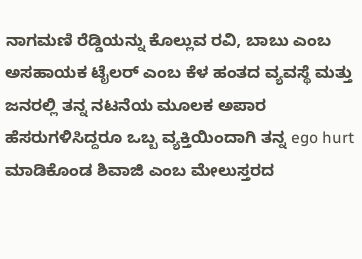ನಾಗಮಣಿ ರೆಡ್ಡಿಯನ್ನು ಕೊಲ್ಲುವ ರವಿ, ಬಾಬು ಎಂಬ ಅಸಹಾಯಕ ಟೈಲರ್ ಎಂಬ ಕೆಳ ಹಂತದ ವ್ಯವಸ್ಥೆ ಮತ್ತು ಜನರಲ್ಲಿ ತನ್ನ ನಟನೆಯ ಮೂಲಕ ಅಪಾರ ಹೆಸರುಗಳಿಸಿದ್ದರೂ ಒಬ್ಬ ವ್ಯಕ್ತಿಯಿಂದಾಗಿ ತನ್ನ ego hurt ಮಾಡಿಕೊಂಡ ಶಿವಾಜಿ ಎಂಬ ಮೇಲುಸ್ತರದ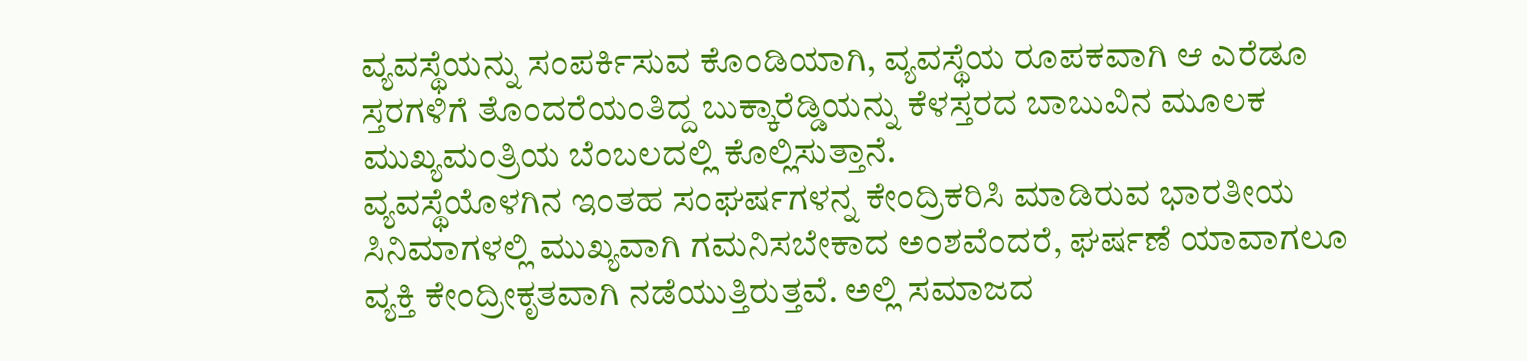ವ್ಯವಸ್ಥೆಯನ್ನು ಸಂಪರ್ಕಿಸುವ ಕೊಂಡಿಯಾಗಿ, ವ್ಯವಸ್ಥೆಯ ರೂಪಕವಾಗಿ ಆ ಎರೆಡೂ ಸ್ತರಗಳಿಗೆ ತೊಂದರೆಯಂತಿದ್ದ ಬುಕ್ಕಾರೆಡ್ಡಿಯನ್ನು ಕೆಳಸ್ತರದ ಬಾಬುವಿನ ಮೂಲಕ ಮುಖ್ಯಮಂತ್ರಿಯ ಬೆಂಬಲದಲ್ಲಿ ಕೊಲ್ಲಿಸುತ್ತಾನೆ.
ವ್ಯವಸ್ಥೆಯೊಳಗಿನ ಇಂತಹ ಸಂಘರ್ಷಗಳನ್ನ ಕೇಂದ್ರಿಕರಿಸಿ ಮಾಡಿರುವ ಭಾರತೀಯ ಸಿನಿಮಾಗಳಲ್ಲಿ ಮುಖ್ಯವಾಗಿ ಗಮನಿಸಬೇಕಾದ ಅಂಶವೆಂದರೆ, ಘರ್ಷಣೆ ಯಾವಾಗಲೂ ವ್ಯಕ್ತಿ ಕೇಂದ್ರೀಕೃತವಾಗಿ ನಡೆಯುತ್ತಿರುತ್ತವೆ. ಅಲ್ಲಿ ಸಮಾಜದ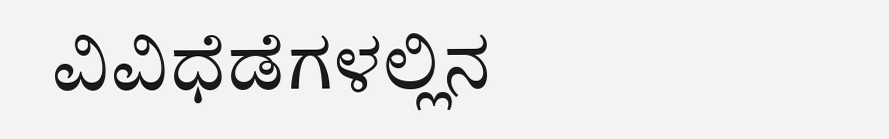ವಿವಿಧೆಡೆಗಳಲ್ಲಿನ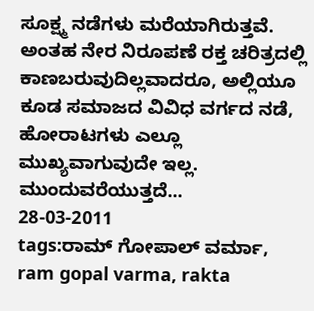ಸೂಕ್ಷ್ಮ ನಡೆಗಳು ಮರೆಯಾಗಿರುತ್ತವೆ. ಅಂತಹ ನೇರ ನಿರೂಪಣೆ ರಕ್ತ ಚರಿತ್ರದಲ್ಲಿ ಕಾಣಬರುವುದಿಲ್ಲವಾದರೂ, ಅಲ್ಲಿಯೂ ಕೂಡ ಸಮಾಜದ ವಿವಿಧ ವರ್ಗದ ನಡೆ, ಹೋರಾಟಗಳು ಎಲ್ಲೂ ಮುಖ್ಯವಾಗುವುದೇ ಇಲ್ಲ. ಮುಂದುವರೆಯುತ್ತದೆ...
28-03-2011
tags:ರಾಮ್ ಗೋಪಾಲ್ ವರ್ಮಾ, ram gopal varma, rakta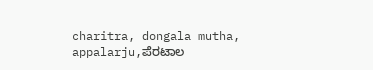charitra, dongala mutha, appalarju,ಪೆರಟಾಲ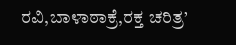ರವಿ,ಬಾಳಾಠಾಕ್ರೆ,ರಕ್ತ ಚರಿತ್ರ’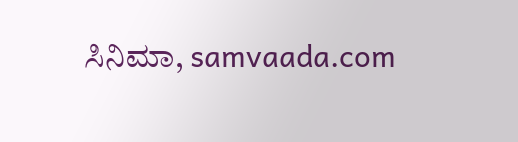ಸಿನಿಮಾ, samvaada.com